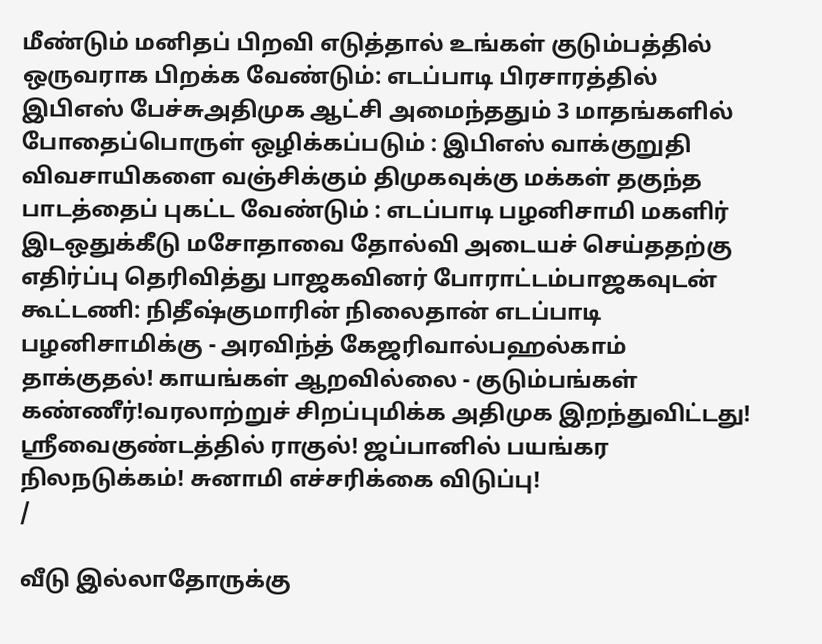மீண்டும் மனிதப் பிறவி எடுத்தால் உங்கள் குடும்பத்தில் ஒருவராக பிறக்க வேண்டும்: எடப்பாடி பிரசாரத்தில் இபிஎஸ் பேச்சுஅதிமுக ஆட்சி அமைந்ததும் 3 மாதங்களில் போதைப்பொருள் ஒழிக்கப்படும் : இபிஎஸ் வாக்குறுதி விவசாயிகளை வஞ்சிக்கும் திமுகவுக்கு மக்கள் தகுந்த பாடத்தைப் புகட்ட வேண்டும் : எடப்பாடி பழனிசாமி மகளிர் இடஒதுக்கீடு மசோதாவை தோல்வி அடையச் செய்ததற்கு எதிர்ப்பு தெரிவித்து பாஜகவினர் போராட்டம்பாஜகவுடன் கூட்டணி: நிதீஷ்குமாரின் நிலைதான் எடப்பாடி பழனிசாமிக்கு - அரவிந்த் கேஜரிவால்பஹல்காம் தாக்குதல்! காயங்கள் ஆறவில்லை - குடும்பங்கள் கண்ணீர்!வரலாற்றுச் சிறப்புமிக்க அதிமுக இறந்துவிட்டது! ஸ்ரீவைகுண்டத்தில் ராகுல்! ஜப்பானில் பயங்கர நிலநடுக்கம்! சுனாமி எச்சரிக்கை விடுப்பு!
/

வீடு இல்லாதோருக்கு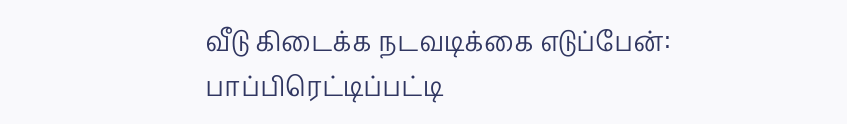வீடு கிடைக்க நடவடிக்கை எடுப்பேன்: பாப்பிரெட்டிப்பட்டி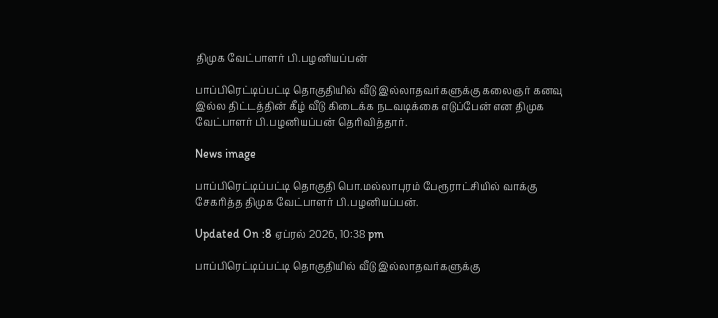திமுக வேட்பாளர் பி.பழனியப்பன்

பாப்பிரெட்டிப்பட்டி தொகுதியில் வீடு இல்லாதவர்களுக்கு கலைஞர் கனவு இல்ல திட்டத்தின் கீழ் வீடு கிடைக்க நடவடிக்கை எடுப்பேன் என திமுக வேட்பாளர் பி.பழனியப்பன் தெரிவித்தார்.

News image

பாப்பிரெட்டிப்பட்டி தொகுதி பொ.மல்லாபுரம் பேரூராட்சியில் வாக்கு சேகரித்த திமுக வேட்பாளர் பி.பழனியப்பன்.

Updated On :8 ஏப்ரல் 2026, 10:38 pm

பாப்பிரெட்டிப்பட்டி தொகுதியில் வீடு இல்லாதவர்களுக்கு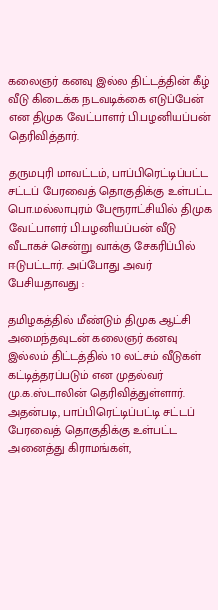கலைஞர் கனவு இல்ல திட்டத்தின் கீழ் வீடு கிடைக்க நடவடிக்கை எடுப்பேன் என திமுக வேட்பாளர் பி.பழனியப்பன் தெரிவித்தார்.

தருமபுரி மாவட்டம், பாப்பிரெட்டிப்பட்ட சட்டப் பேரவைத் தொகுதிக்கு உள்பட்ட பொ.மல்லாபுரம் பேரூராட்சியில் திமுக வேட்பாளர் பி.பழனியப்பன் வீடு வீடாகச் சென்று வாக்கு சேகரிப்பில் ஈடுபட்டார். அப்போது அவர் பேசியதாவது :

தமிழகத்தில் மீண்டும் திமுக ஆட்சி அமைந்தவுடன் கலைஞர் கனவு இல்லம் திட்டத்தில் 10 லட்சம் வீடுகள் கட்டித்தரப்படும் என முதல்வர் மு.க.ஸ்டாலின் தெரிவித்துள்ளார். அதன்படி, பாப்பிரெட்டிப்பட்டி சட்டப் பேரவைத் தொகுதிக்கு உள்பட்ட அனைத்து கிராமங்கள்,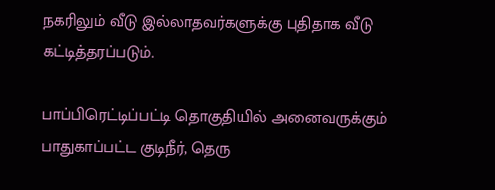நகரிலும் வீடு இல்லாதவர்களுக்கு புதிதாக வீடு கட்டித்தரப்படும்.

பாப்பிரெட்டிப்பட்டி தொகுதியில் அனைவருக்கும் பாதுகாப்பட்ட குடிநீர், தெரு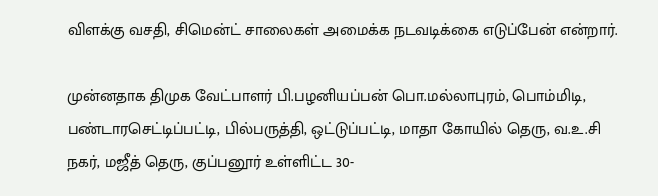விளக்கு வசதி, சிமென்ட் சாலைகள் அமைக்க நடவடிக்கை எடுப்பேன் என்றார்.

முன்னதாக திமுக வேட்பாளர் பி.பழனியப்பன் பொ.மல்லாபுரம், பொம்மிடி, பண்டாரசெட்டிப்பட்டி, பில்பருத்தி, ஒட்டுப்பட்டி, மாதா கோயில் தெரு, வ.உ.சி நகர், மஜீத் தெரு, குப்பனூர் உள்ளிட்ட 30-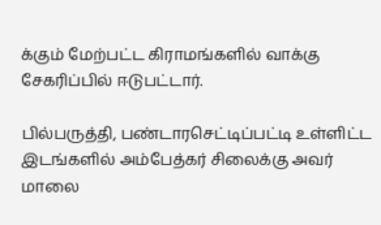க்கும் மேற்பட்ட கிராமங்களில் வாக்கு சேகரிப்பில் ஈடுபட்டார்.

பில்பருத்தி, பண்டாரசெட்டிப்பட்டி உள்ளிட்ட இடங்களில் அம்பேத்கர் சிலைக்கு அவர் மாலை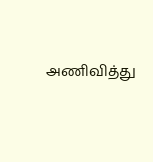அணிவித்து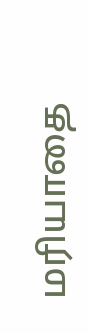மரியாதை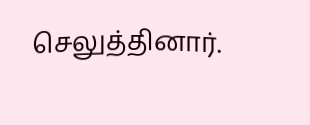செலுத்தினார்.